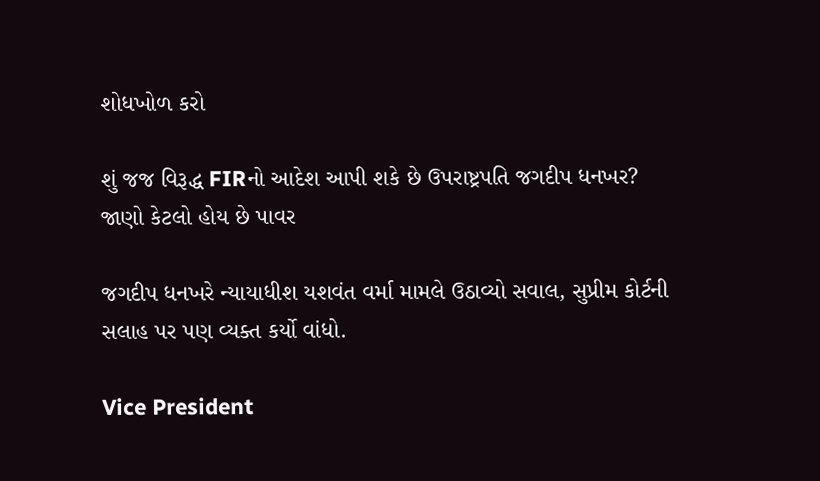શોધખોળ કરો

શું જજ વિરૂદ્ધ FIRનો આદેશ આપી શકે છે ઉપરાષ્ટ્રપતિ જગદીપ ધનખર? જાણો કેટલો હોય છે પાવર

જગદીપ ધનખરે ન્યાયાધીશ યશવંત વર્મા મામલે ઉઠાવ્યો સવાલ, સુપ્રીમ કોર્ટની સલાહ પર પણ વ્યક્ત કર્યો વાંધો.

Vice President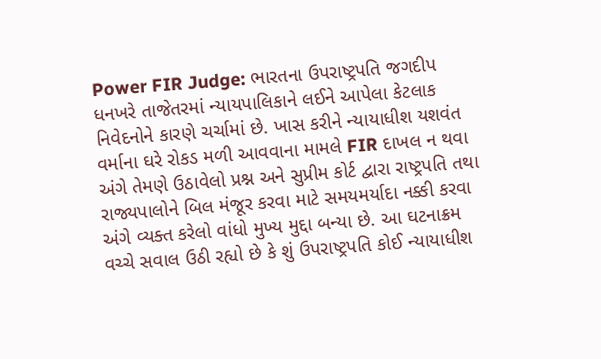Power FIR Judge: ભારતના ઉપરાષ્ટ્રપતિ જગદીપ ધનખરે તાજેતરમાં ન્યાયપાલિકાને લઈને આપેલા કેટલાક નિવેદનોને કારણે ચર્ચામાં છે. ખાસ કરીને ન્યાયાધીશ યશવંત વર્માના ઘરે રોકડ મળી આવવાના મામલે FIR દાખલ ન થવા અંગે તેમણે ઉઠાવેલો પ્રશ્ન અને સુપ્રીમ કોર્ટ દ્વારા રાષ્ટ્રપતિ તથા રાજ્યપાલોને બિલ મંજૂર કરવા માટે સમયમર્યાદા નક્કી કરવા અંગે વ્યક્ત કરેલો વાંધો મુખ્ય મુદ્દા બન્યા છે. આ ઘટનાક્રમ વચ્ચે સવાલ ઉઠી રહ્યો છે કે શું ઉપરાષ્ટ્રપતિ કોઈ ન્યાયાધીશ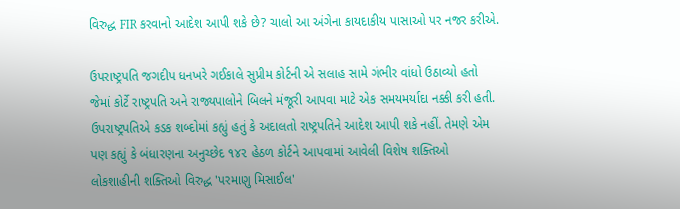વિરુદ્ધ FIR કરવાનો આદેશ આપી શકે છે? ચાલો આ અંગેના કાયદાકીય પાસાઓ પર નજર કરીએ.

ઉપરાષ્ટ્રપતિ જગદીપ ધનખરે ગઈકાલે સુપ્રીમ કોર્ટની એ સલાહ સામે ગંભીર વાંધો ઉઠાવ્યો હતો જેમાં કોર્ટે રાષ્ટ્રપતિ અને રાજ્યપાલોને બિલને મંજૂરી આપવા માટે એક સમયમર્યાદા નક્કી કરી હતી. ઉપરાષ્ટ્રપતિએ કડક શબ્દોમાં કહ્યું હતું કે અદાલતો રાષ્ટ્રપતિને આદેશ આપી શકે નહીં. તેમણે એમ પણ કહ્યું કે બંધારણના અનુચ્છેદ ૧૪૨ હેઠળ કોર્ટને આપવામાં આવેલી વિશેષ શક્તિઓ લોકશાહીની શક્તિઓ વિરુદ્ધ 'પરમાણુ મિસાઈલ'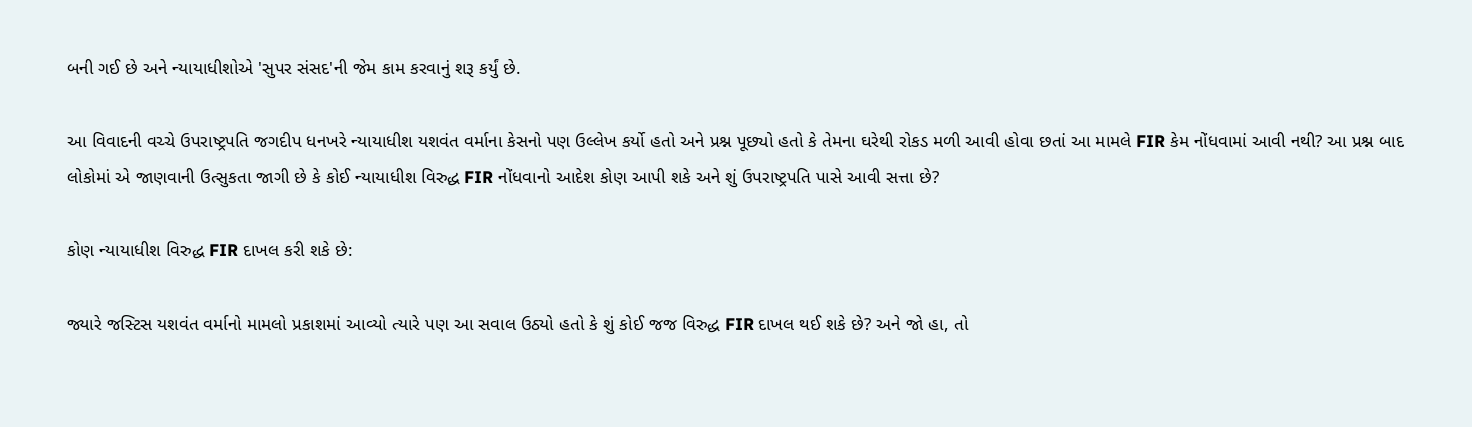બની ગઈ છે અને ન્યાયાધીશોએ 'સુપર સંસદ'ની જેમ કામ કરવાનું શરૂ કર્યું છે.

આ વિવાદની વચ્ચે ઉપરાષ્ટ્રપતિ જગદીપ ધનખરે ન્યાયાધીશ યશવંત વર્માના કેસનો પણ ઉલ્લેખ કર્યો હતો અને પ્રશ્ન પૂછ્યો હતો કે તેમના ઘરેથી રોકડ મળી આવી હોવા છતાં આ મામલે FIR કેમ નોંધવામાં આવી નથી? આ પ્રશ્ન બાદ લોકોમાં એ જાણવાની ઉત્સુકતા જાગી છે કે કોઈ ન્યાયાધીશ વિરુદ્ધ FIR નોંધવાનો આદેશ કોણ આપી શકે અને શું ઉપરાષ્ટ્રપતિ પાસે આવી સત્તા છે?

કોણ ન્યાયાધીશ વિરુદ્ધ FIR દાખલ કરી શકે છે:

જ્યારે જસ્ટિસ યશવંત વર્માનો મામલો પ્રકાશમાં આવ્યો ત્યારે પણ આ સવાલ ઉઠ્યો હતો કે શું કોઈ જજ વિરુદ્ધ FIR દાખલ થઈ શકે છે? અને જો હા, તો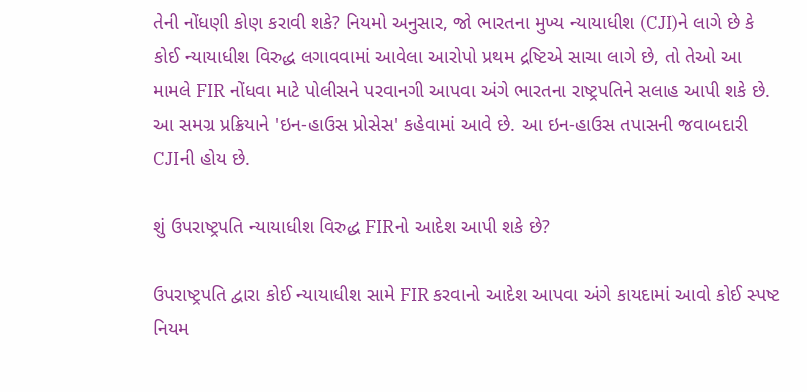તેની નોંધણી કોણ કરાવી શકે? નિયમો અનુસાર, જો ભારતના મુખ્ય ન્યાયાધીશ (CJI)ને લાગે છે કે કોઈ ન્યાયાધીશ વિરુદ્ધ લગાવવામાં આવેલા આરોપો પ્રથમ દ્રષ્ટિએ સાચા લાગે છે, તો તેઓ આ મામલે FIR નોંધવા માટે પોલીસને પરવાનગી આપવા અંગે ભારતના રાષ્ટ્રપતિને સલાહ આપી શકે છે. આ સમગ્ર પ્રક્રિયાને 'ઇન-હાઉસ પ્રોસેસ' કહેવામાં આવે છે. આ ઇન-હાઉસ તપાસની જવાબદારી CJIની હોય છે.

શું ઉપરાષ્ટ્રપતિ ન્યાયાધીશ વિરુદ્ધ FIRનો આદેશ આપી શકે છે?

ઉપરાષ્ટ્રપતિ દ્વારા કોઈ ન્યાયાધીશ સામે FIR કરવાનો આદેશ આપવા અંગે કાયદામાં આવો કોઈ સ્પષ્ટ નિયમ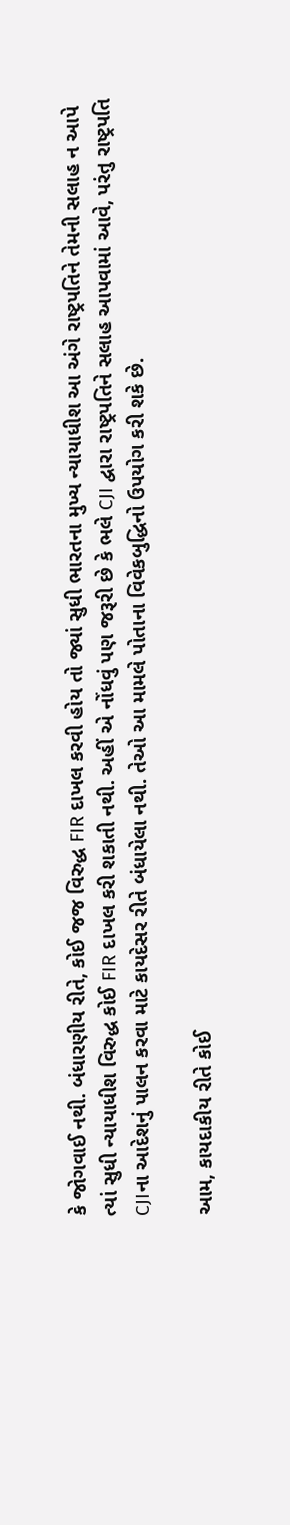કે જોગવાઈ નથી. બંધારણીય રીતે, કોઈ જજ વિરુદ્ધ FIR દાખલ કરવી હોય તો જ્યાં સુધી ભારતના મુખ્ય ન્યાયાધીશ આ અંગે રાષ્ટ્રપતિને તેમની સલાહ ન આપે ત્યાં સુધી ન્યાયાધીશ વિરુદ્ધ કોઈ FIR દાખલ કરી શકાતી નથી. અહીં એ નોંધવું પણ જરૂરી છે કે ભલે CJI દ્વારા રાષ્ટ્રપતિને સલાહ આપવામાં આવે, પરંતુ રાષ્ટ્રપતિ CJIના આદેશનું પાલન કરવા માટે કાયદેસર રીતે બંધાયેલા નથી. તેઓ આ મામલે પોતાના વિવેકબુદ્ધિનો ઉપયોગ કરી શકે છે.

આમ, કાયદાકીય રીતે કોઈ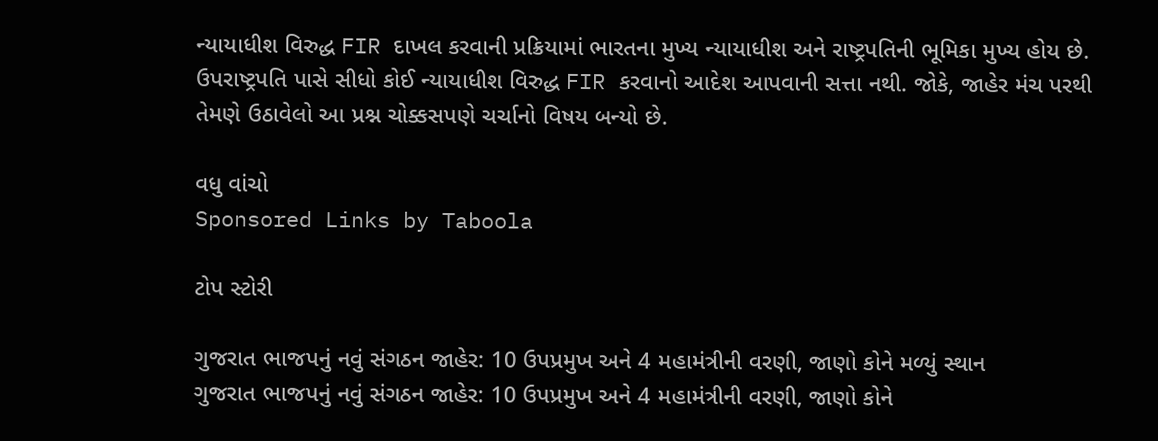ન્યાયાધીશ વિરુદ્ધ FIR દાખલ કરવાની પ્રક્રિયામાં ભારતના મુખ્ય ન્યાયાધીશ અને રાષ્ટ્રપતિની ભૂમિકા મુખ્ય હોય છે. ઉપરાષ્ટ્રપતિ પાસે સીધો કોઈ ન્યાયાધીશ વિરુદ્ધ FIR કરવાનો આદેશ આપવાની સત્તા નથી. જોકે, જાહેર મંચ પરથી તેમણે ઉઠાવેલો આ પ્રશ્ન ચોક્કસપણે ચર્ચાનો વિષય બન્યો છે.

વધુ વાંચો
Sponsored Links by Taboola

ટોપ સ્ટોરી

ગુજરાત ભાજપનું નવું સંગઠન જાહેર: 10 ઉપપ્રમુખ અને 4 મહામંત્રીની વરણી, જાણો કોને મળ્યું સ્થાન
ગુજરાત ભાજપનું નવું સંગઠન જાહેર: 10 ઉપપ્રમુખ અને 4 મહામંત્રીની વરણી, જાણો કોને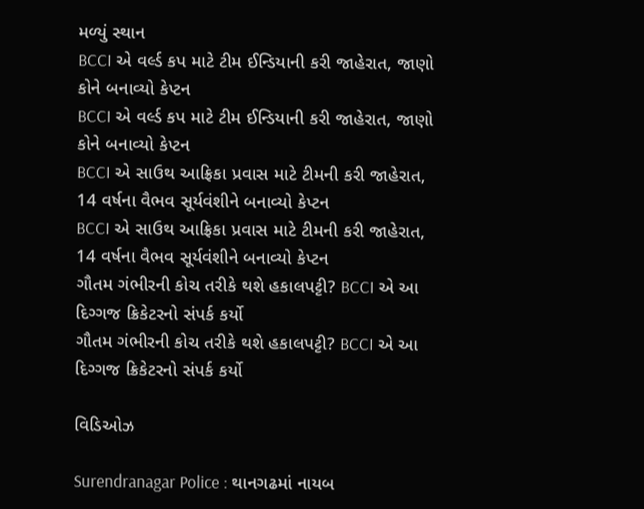મળ્યું સ્થાન
BCCI એ વર્લ્ડ કપ માટે ટીમ ઈન્ડિયાની કરી જાહેરાત, જાણો કોને બનાવ્યો કેપ્ટન
BCCI એ વર્લ્ડ કપ માટે ટીમ ઈન્ડિયાની કરી જાહેરાત, જાણો કોને બનાવ્યો કેપ્ટન
BCCI એ સાઉથ આફ્રિકા પ્રવાસ માટે ટીમની કરી જાહેરાત, 14 વર્ષના વૈભવ સૂર્યવંશીને બનાવ્યો કેપ્ટન
BCCI એ સાઉથ આફ્રિકા પ્રવાસ માટે ટીમની કરી જાહેરાત, 14 વર્ષના વૈભવ સૂર્યવંશીને બનાવ્યો કેપ્ટન
ગૌતમ ગંભીરની કોચ તરીકે થશે હકાલપટ્ટી? BCCI એ આ દિગ્ગજ ક્રિકેટરનો સંપર્ક કર્યો
ગૌતમ ગંભીરની કોચ તરીકે થશે હકાલપટ્ટી? BCCI એ આ દિગ્ગજ ક્રિકેટરનો સંપર્ક કર્યો

વિડિઓઝ

Surendranagar Police : થાનગઢમાં નાયબ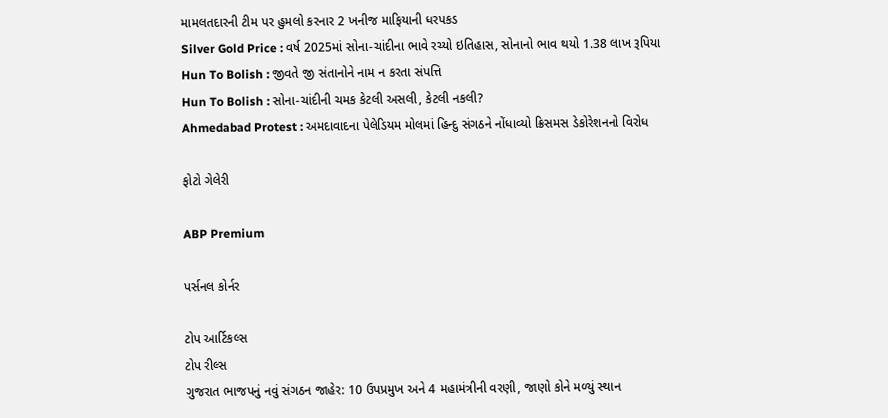મામલતદારની ટીમ પર હુમલો કરનાર 2 ખનીજ માફિયાની ધરપકડ
Silver Gold Price : વર્ષ 2025માં સોના-ચાંદીના ભાવે રચ્યો ઇતિહાસ, સોનાનો ભાવ થયો 1.38 લાખ રૂપિયા
Hun To Bolish : જીવતે જી સંતાનોને નામ ન કરતા સંપત્તિ
Hun To Bolish : સોના-ચાંદીની ચમક કેટલી અસલી, કેટલી નકલી?
Ahmedabad Protest : અમદાવાદના પેલેડિયમ મોલમાં હિન્દુ સંગઠને નોંધાવ્યો ક્રિસમસ ડેકોરેશનનો વિરોધ

ફોટો ગેલેરી

ABP Premium

પર્સનલ કોર્નર

ટોપ આર્ટિકલ્સ
ટોપ રીલ્સ
ગુજરાત ભાજપનું નવું સંગઠન જાહેર: 10 ઉપપ્રમુખ અને 4 મહામંત્રીની વરણી, જાણો કોને મળ્યું સ્થાન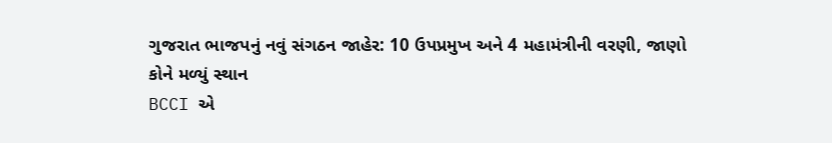ગુજરાત ભાજપનું નવું સંગઠન જાહેર: 10 ઉપપ્રમુખ અને 4 મહામંત્રીની વરણી, જાણો કોને મળ્યું સ્થાન
BCCI એ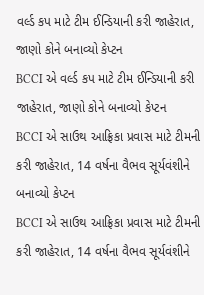વર્લ્ડ કપ માટે ટીમ ઈન્ડિયાની કરી જાહેરાત, જાણો કોને બનાવ્યો કેપ્ટન
BCCI એ વર્લ્ડ કપ માટે ટીમ ઈન્ડિયાની કરી જાહેરાત, જાણો કોને બનાવ્યો કેપ્ટન
BCCI એ સાઉથ આફ્રિકા પ્રવાસ માટે ટીમની કરી જાહેરાત, 14 વર્ષના વૈભવ સૂર્યવંશીને બનાવ્યો કેપ્ટન
BCCI એ સાઉથ આફ્રિકા પ્રવાસ માટે ટીમની કરી જાહેરાત, 14 વર્ષના વૈભવ સૂર્યવંશીને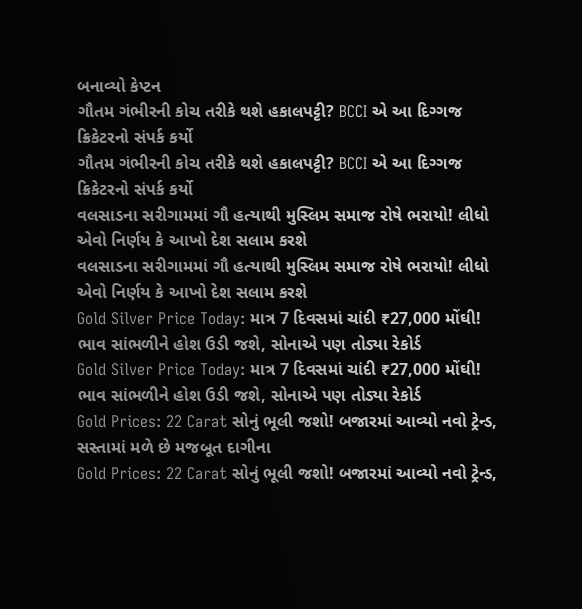બનાવ્યો કેપ્ટન
ગૌતમ ગંભીરની કોચ તરીકે થશે હકાલપટ્ટી? BCCI એ આ દિગ્ગજ ક્રિકેટરનો સંપર્ક કર્યો
ગૌતમ ગંભીરની કોચ તરીકે થશે હકાલપટ્ટી? BCCI એ આ દિગ્ગજ ક્રિકેટરનો સંપર્ક કર્યો
વલસાડના સરીગામમાં ગૌ હત્યાથી મુસ્લિમ સમાજ રોષે ભરાયો! લીધો એવો નિર્ણય કે આખો દેશ સલામ કરશે
વલસાડના સરીગામમાં ગૌ હત્યાથી મુસ્લિમ સમાજ રોષે ભરાયો! લીધો એવો નિર્ણય કે આખો દેશ સલામ કરશે
Gold Silver Price Today: માત્ર 7 દિવસમાં ચાંદી ₹27,000 મોંઘી! ભાવ સાંભળીને હોશ ઉડી જશે, સોનાએ પણ તોડ્યા રેકોર્ડ
Gold Silver Price Today: માત્ર 7 દિવસમાં ચાંદી ₹27,000 મોંઘી! ભાવ સાંભળીને હોશ ઉડી જશે, સોનાએ પણ તોડ્યા રેકોર્ડ
Gold Prices: 22 Carat સોનું ભૂલી જશો! બજારમાં આવ્યો નવો ટ્રેન્ડ, સસ્તામાં મળે છે મજબૂત દાગીના
Gold Prices: 22 Carat સોનું ભૂલી જશો! બજારમાં આવ્યો નવો ટ્રેન્ડ,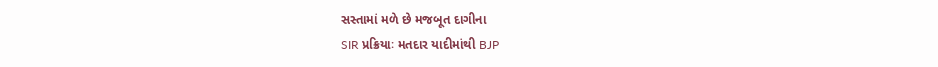સસ્તામાં મળે છે મજબૂત દાગીના
SIR પ્રક્રિયાઃ મતદાર યાદીમાંથી BJP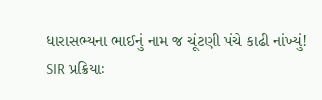ધારાસભ્યના ભાઈનું નામ જ ચૂંટણી પંચે કાઢી નાંખ્યું!
SIR પ્રક્રિયાઃ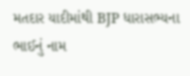મતદાર યાદીમાંથી BJP ધારાસભ્યના ભાઈનું નામ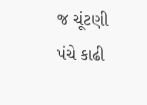જ ચૂંટણી પંચે કાઢી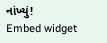નાંખ્યું!
Embed widget